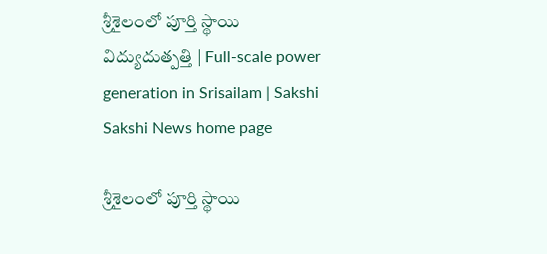శ్రీశైలంలో పూర్తి స్థాయి విద్యుదుత్పత్తి | Full-scale power generation in Srisailam | Sakshi
Sakshi News home page

శ్రీశైలంలో పూర్తి స్థాయి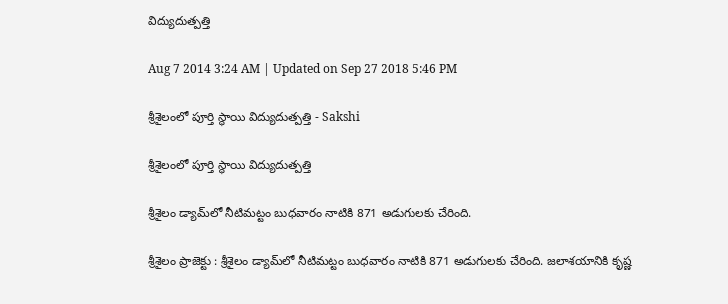విద్యుదుత్పత్తి

Aug 7 2014 3:24 AM | Updated on Sep 27 2018 5:46 PM

శ్రీశైలంలో పూర్తి స్థాయి విద్యుదుత్పత్తి - Sakshi

శ్రీశైలంలో పూర్తి స్థాయి విద్యుదుత్పత్తి

శ్రీశైలం డ్యామ్‌లో నీటిమట్టం బుధవారం నాటికి 871 అడుగులకు చేరింది.

శ్రీశైలం ప్రాజెక్టు : శ్రీశైలం డ్యామ్‌లో నీటిమట్టం బుధవారం నాటికి 871 అడుగులకు చేరింది. జలాశయానికి కృష్ణ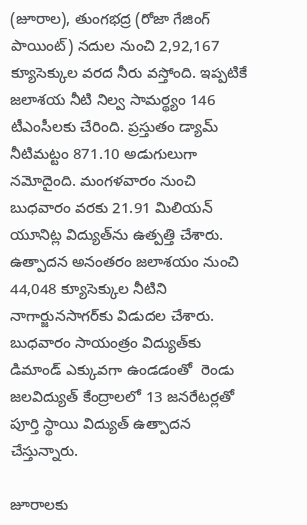(జూరాల), తుంగభద్ర (రోజా గేజింగ్ పాయింట్) నదుల నుంచి 2,92,167 క్యూసెక్కుల వరద నీరు వస్తోంది. ఇప్పటికే జలాశయ నీటి నిల్వ సామర్థ్యం 146 టీఎంసీలకు చేరింది. ప్రస్తుతం డ్యామ్ నీటిమట్టం 871.10 అడుగులుగా నమోదైంది. మంగళవారం నుంచి బుధవారం వరకు 21.91 మిలియన్ యూనిట్ల విద్యుత్‌ను ఉత్పత్తి చేశారు. ఉత్పాదన అనంతరం జలాశయం నుంచి 44,048 క్యూసెక్కుల నీటిని నాగార్జునసాగర్‌కు విడుదల చేశారు. బుధవారం సాయంత్రం విద్యుత్‌కు డిమాండ్ ఎక్కువగా ఉండడంతో  రెండు జలవిద్యుత్ కేంద్రాలలో 13 జనరేటర్లతో పూర్తి స్థాయి విద్యుత్ ఉత్పాదన చేస్తున్నారు.

జూరాలకు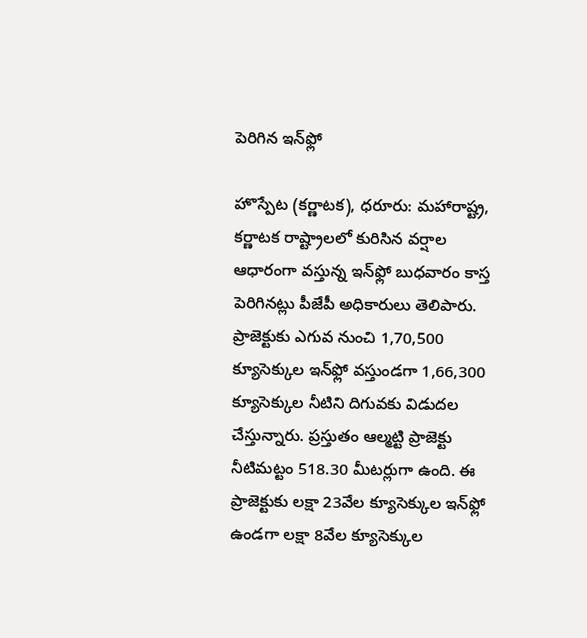పెరిగిన ఇన్‌ఫ్లో

హొస్పేట (కర్ణాటక), ధరూరు: మహారాష్ట్ర, కర్ణాటక రాష్ట్రాలలో కురిసిన వర్షాల ఆధారంగా వస్తున్న ఇన్‌ఫ్లో బుధవారం కాస్త పెరిగినట్లు పీజేపీ అధికారులు తెలిపారు. ప్రాజెక్టుకు ఎగువ నుంచి 1,70,500 క్యూసెక్కుల ఇన్‌ఫ్లో వస్తుండగా 1,66,300 క్యూసెక్కుల నీటిని దిగువకు విడుదల చేస్తున్నారు. ప్రస్తుతం ఆల్మట్టి ప్రాజెక్టు నీటిమట్టం 518.30 మీటర్లుగా ఉంది. ఈ ప్రాజెక్టుకు లక్షా 23వేల క్యూసెక్కుల ఇన్‌ఫ్లో ఉండగా లక్షా 8వేల క్యూసెక్కుల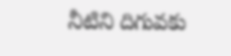నీటిని దిగువకు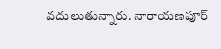వదులుతున్నారు. నారాయణపూర్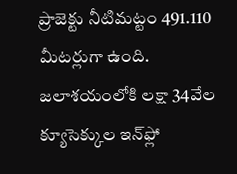ప్రాజెక్టు నీటిమట్టం 491.110 మీటర్లుగా ఉంది. జలాశయంలోకి లక్షా 34వేల క్యూసెక్కుల ఇన్‌ఫ్లో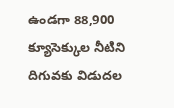ఉండగా 88,900 క్యూసెక్కుల నీటిని దిగువకు విడుదల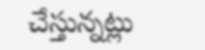చేస్తున్నట్లు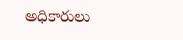అధికారులు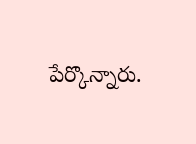పేర్కొన్నారు.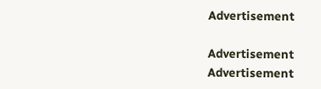Advertisement

Advertisement
Advertisement